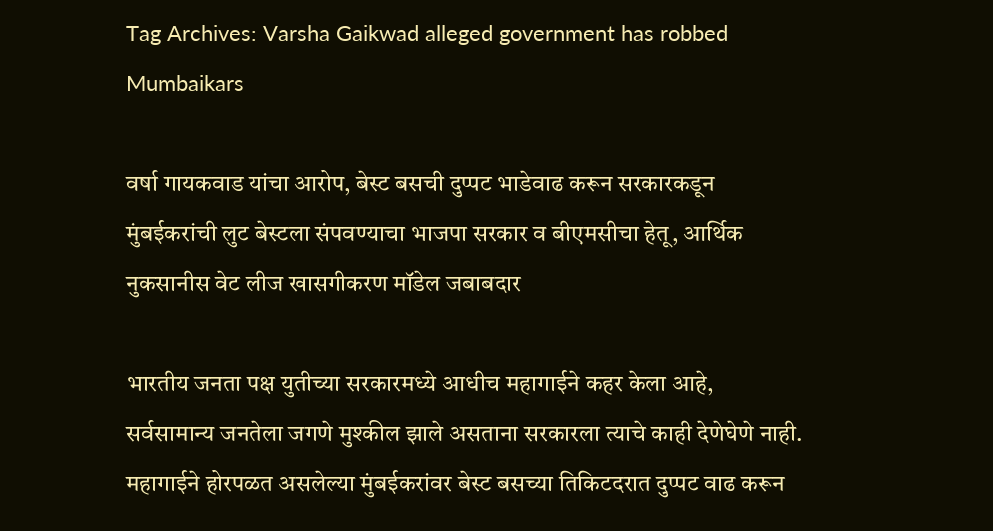Tag Archives: Varsha Gaikwad alleged government has robbed Mumbaikars

वर्षा गायकवाड यांचा आरोप, बेस्ट बसची दुप्पट भाडेवाढ करून सरकारकडून मुंबईकरांची लुट बेस्टला संपवण्याचा भाजपा सरकार व बीएमसीचा हेतू, आर्थिक नुकसानीस वेट लीज खासगीकरण मॉडेल जबाबदार

भारतीय जनता पक्ष युतीच्या सरकारमध्ये आधीच महागाईने कहर केला आहे, सर्वसामान्य जनतेला जगणे मुश्कील झाले असताना सरकारला त्याचे काही देणेघेणे नाही. महागाईने होरपळत असलेल्या मुंबईकरांवर बेस्ट बसच्या तिकिटदरात दुप्पट वाढ करून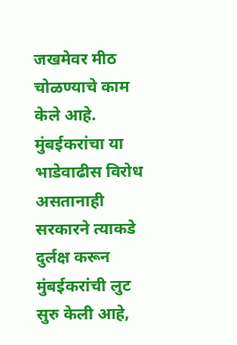जखमेवर मीठ चोळण्याचे काम केले आहे. मुंबईकरांचा या भाडेवाढीस विरोध असतानाही सरकारने त्याकडे दुर्लक्ष करून मुंबईकरांची लुट सुरु केली आहे,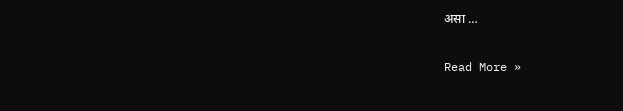असा …

Read More »